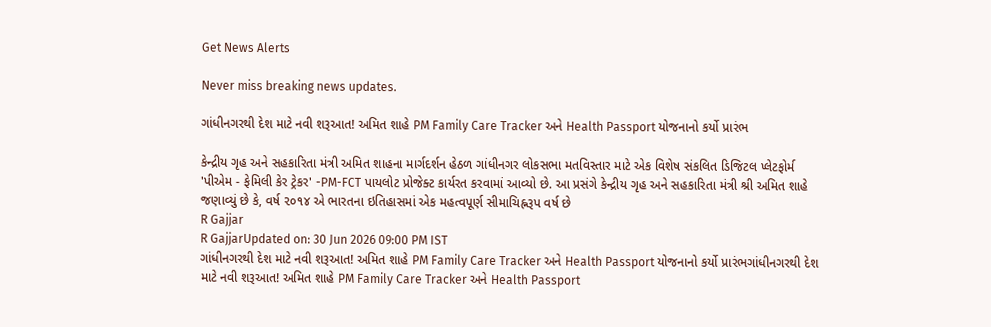Get News Alerts

Never miss breaking news updates.

ગાંધીનગરથી દેશ માટે નવી શરૂઆત! અમિત શાહે PM Family Care Tracker અને Health Passport યોજનાનો કર્યો પ્રારંભ

કેન્દ્રીય ગૃહ અને સહકારિતા મંત્રી અમિત શાહના માર્ગદર્શન હેઠળ ગાંધીનગર લોકસભા મતવિસ્તાર માટે એક વિશેષ સંકલિત ડિજિટલ પ્લેટફોર્મ 'પીએમ - ફેમિલી કેર ટ્રેકર' -PM-FCT પાયલોટ પ્રોજેક્ટ કાર્યરત કરવામાં આવ્યો છે. આ પ્રસંગે કેન્દ્રીય ગૃહ અને સહકારિતા મંત્રી શ્રી અમિત શાહે જણાવ્યું છે કે, વર્ષ ૨૦૧૪ એ ભારતના ઇતિહાસમાં એક મહત્વપૂર્ણ સીમાચિહ્નરૂપ વર્ષ છે
R Gajjar
R GajjarUpdated on: 30 Jun 2026 09:00 PM IST
ગાંધીનગરથી દેશ માટે નવી શરૂઆત! અમિત શાહે PM Family Care Tracker અને Health Passport યોજનાનો કર્યો પ્રારંભગાંધીનગરથી દેશ માટે નવી શરૂઆત! અમિત શાહે PM Family Care Tracker અને Health Passport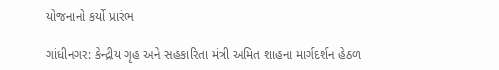યોજનાનો કર્યો પ્રારંભ

ગાંધીનગર: કેન્દ્રીય ગૃહ અને સહકારિતા મંત્રી અમિત શાહના માર્ગદર્શન હેઠળ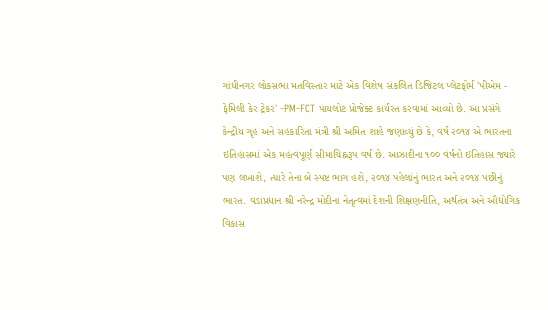ગાંધીનગર લોકસભા મતવિસ્તાર માટે એક વિશેષ સંકલિત ડિજિટલ પ્લેટફોર્મ 'પીએમ - ફેમિલી કેર ટ્રેકર' -PM-FCT પાયલોટ પ્રોજેક્ટ કાર્યરત કરવામાં આવ્યો છે. આ પ્રસંગે કેન્દ્રીય ગૃહ અને સહકારિતા મંત્રી શ્રી અમિત શાહે જણાવ્યું છે કે, વર્ષ ૨૦૧૪ એ ભારતના ઇતિહાસમાં એક મહત્વપૂર્ણ સીમાચિહ્નરૂપ વર્ષ છે. આઝાદીના ૧૦૦ વર્ષનો ઇતિહાસ જ્યારે પણ લખાશે, ત્યારે તેના બે સ્પષ્ટ ભાગ હશે, ૨૦૧૪ પહેલાંનું ભારત અને ૨૦૧૪ પછીનું ભારત. વડાપ્રધાન શ્રી નરેન્દ્ર મોદીના નેતૃત્વમાં દેશની શિક્ષણનીતિ, અર્થતંત્ર અને ઔદ્યોગિક વિકાસ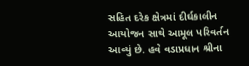સહિત દરેક ક્ષેત્રમાં દીર્ઘકાલીન આયોજન સાથે આમૂલ પરિવર્તન આવ્યું છે. હવે વડાપ્રધાન શ્રીના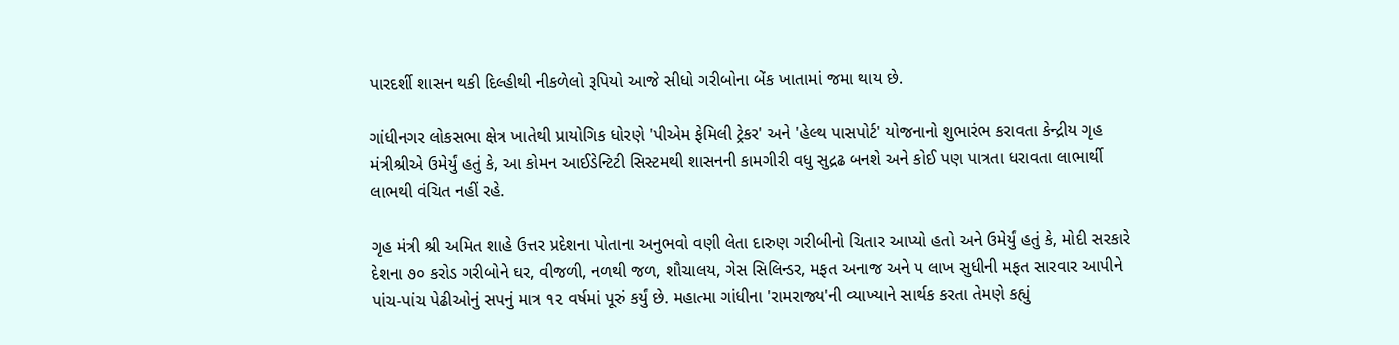પારદર્શી શાસન થકી દિલ્હીથી નીકળેલો રૂપિયો આજે સીધો ગરીબોના બેંક ખાતામાં જમા થાય છે.

ગાંધીનગર લોકસભા ક્ષેત્ર ખાતેથી પ્રાયોગિક ધોરણે 'પીએમ ફેમિલી ટ્રેકર' અને 'હેલ્થ પાસપોર્ટ' યોજનાનો શુભારંભ કરાવતા કેન્દ્રીય ગૃહ મંત્રીશ્રીએ ઉમેર્યું હતું કે, આ કોમન આઈડેન્ટિટી સિસ્ટમથી શાસનની કામગીરી વધુ સુદ્રઢ બનશે અને કોઈ પણ પાત્રતા ધરાવતા લાભાર્થી લાભથી વંચિત નહીં રહે.

ગૃહ મંત્રી શ્રી અમિત શાહે ઉત્તર પ્રદેશના પોતાના અનુભવો વણી લેતા દારુણ ગરીબીનો ચિતાર આપ્યો હતો અને ઉમેર્યું હતું કે, મોદી સરકારે દેશના ૭૦ કરોડ ગરીબોને ઘર, વીજળી, નળથી જળ, શૌચાલય, ગેસ સિલિન્ડર, મફત અનાજ અને ૫ લાખ સુધીની મફત સારવાર આપીને પાંચ-પાંચ પેઢીઓનું સપનું માત્ર ૧૨ વર્ષમાં પૂરું કર્યું છે. મહાત્મા ગાંધીના 'રામરાજ્ય'ની વ્યાખ્યાને સાર્થક કરતા તેમણે કહ્યું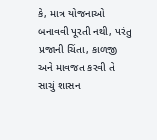કે, માત્ર યોજનાઓ બનાવવી પૂરતી નથી, પરંતુ પ્રજાની ચિંતા, કાળજી અને માવજત કરવી તે સાચું શાસન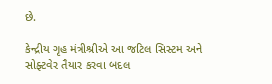છે.

કેન્દ્રીય ગૃહ મંત્રીશ્રીએ આ જટિલ સિસ્ટમ અને સોફ્ટવેર તૈયાર કરવા બદલ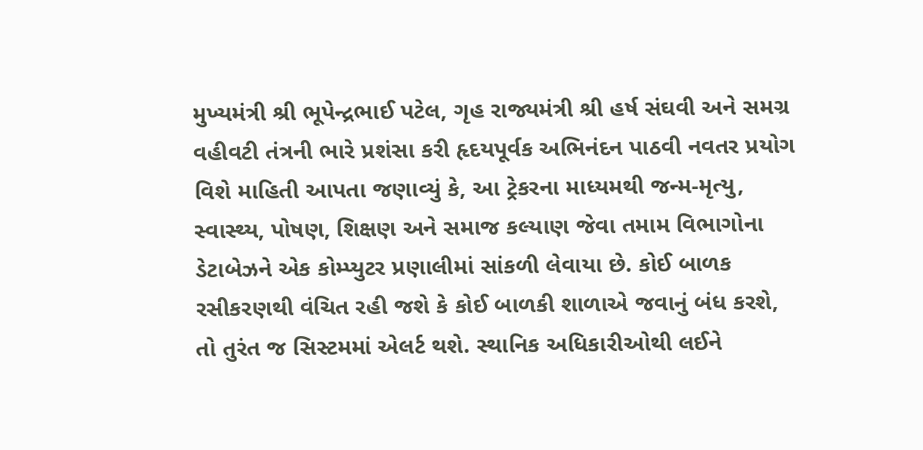મુખ્યમંત્રી શ્રી ભૂપેન્દ્રભાઈ પટેલ, ગૃહ રાજ્યમંત્રી શ્રી હર્ષ સંઘવી અને સમગ્ર વહીવટી તંત્રની ભારે પ્રશંસા કરી હૃદયપૂર્વક અભિનંદન પાઠવી નવતર પ્રયોગ વિશે માહિતી આપતા જણાવ્યું કે, આ ટ્રેકરના માધ્યમથી જન્મ-મૃત્યુ, સ્વાસ્થ્ય, પોષણ, શિક્ષણ અને સમાજ કલ્યાણ જેવા તમામ વિભાગોના ડેટાબેઝને એક કોમ્પ્યુટર પ્રણાલીમાં સાંકળી લેવાયા છે. કોઈ બાળક રસીકરણથી વંચિત રહી જશે કે કોઈ બાળકી શાળાએ જવાનું બંધ કરશે, તો તુરંત જ સિસ્ટમમાં એલર્ટ થશે. સ્થાનિક અધિકારીઓથી લઈને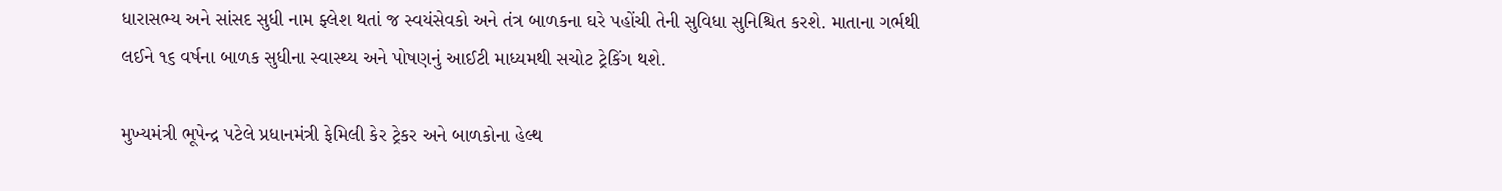ધારાસભ્ય અને સાંસદ સુધી નામ ફ્લેશ થતાં જ સ્વયંસેવકો અને તંત્ર બાળકના ઘરે પહોંચી તેની સુવિધા સુનિશ્ચિત કરશે. માતાના ગર્ભથી લઈને ૧૬ વર્ષના બાળક સુધીના સ્વાસ્થ્ય અને પોષણનું આઈટી માધ્યમથી સચોટ ટ્રેકિંગ થશે.

મુખ્યમંત્રી ભૂપેન્દ્ર પટેલે પ્રધાનમંત્રી ફેમિલી કેર ટ્રેકર અને બાળકોના હેલ્થ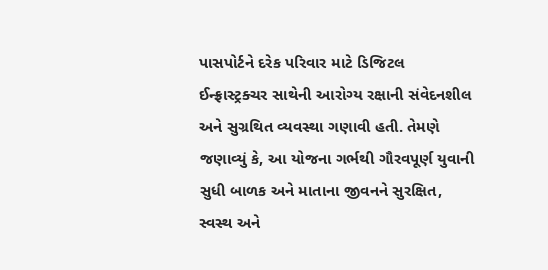પાસપોર્ટને દરેક પરિવાર માટે ડિજિટલ ઈન્ફ્રાસ્ટ્રક્ચર સાથેની આરોગ્ય રક્ષાની સંવેદનશીલ અને સુગ્રથિત વ્યવસ્થા ગણાવી હતી. તેમણે જણાવ્યું કે, આ યોજના ગર્ભથી ગૌરવપૂર્ણ યુવાની સુધી બાળક અને માતાના જીવનને સુરક્ષિત, સ્વસ્થ અને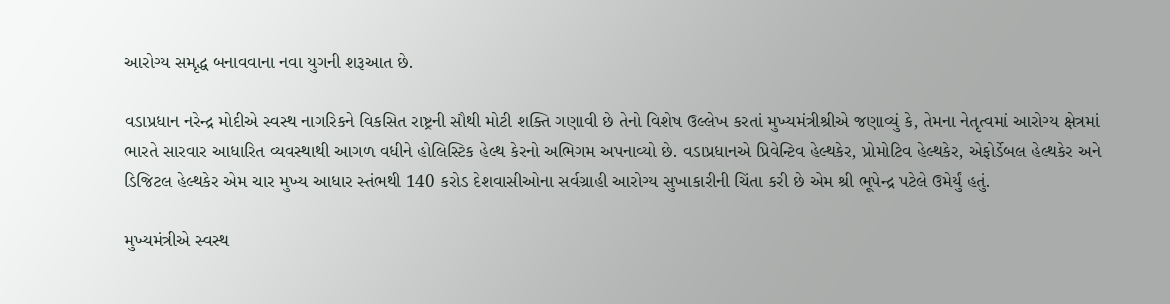આરોગ્ય સમૃદ્ધ બનાવવાના નવા યુગની શરૂઆત છે.

વડાપ્રધાન નરેન્દ્ર મોદીએ સ્વસ્થ નાગરિકને વિકસિત રાષ્ટ્રની સૌથી મોટી શક્તિ ગણાવી છે તેનો વિશેષ ઉલ્લેખ કરતાં મુખ્યમંત્રીશ્રીએ જણાવ્યું કે, તેમના નેતૃત્વમાં આરોગ્ય ક્ષેત્રમાં ભારતે સારવાર આધારિત વ્યવસ્થાથી આગળ વધીને હોલિસ્ટિક હેલ્થ કેરનો અભિગમ અપનાવ્યો છે. વડાપ્રધાનએ પ્રિવેન્ટિવ હેલ્થકેર, પ્રોમોટિવ હેલ્થકેર, એફોર્ડેબલ હેલ્થકેર અને ડિજિટલ હેલ્થકેર એમ ચાર મુખ્ય આધાર સ્તંભથી 140 કરોડ દેશવાસીઓના સર્વગ્રાહી આરોગ્ય સુખાકારીની ચિંતા કરી છે એમ શ્રી ભૂપેન્દ્ર પટેલે ઉમેર્યું હતું.

મુખ્યમંત્રીએ સ્વસ્થ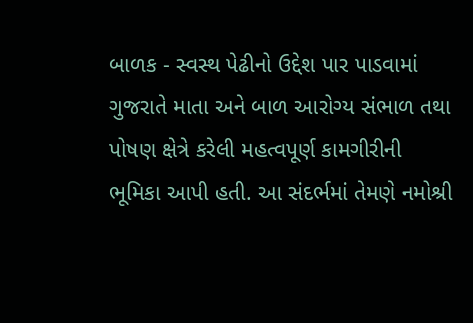બાળક - સ્વસ્થ પેઢીનો ઉદ્દેશ પાર પાડવામાં ગુજરાતે માતા અને બાળ આરોગ્ય સંભાળ તથા પોષણ ક્ષેત્રે કરેલી મહત્વપૂર્ણ કામગીરીની ભૂમિકા આપી હતી. આ સંદર્ભમાં તેમણે નમોશ્રી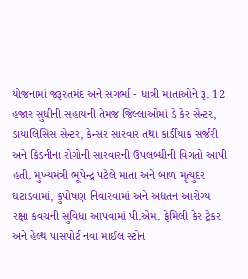યોજનામાં જરૂરતમંદ અને સગર્ભા - ધાત્રી માતાઓને રૂ. 12 હજાર સુધીની સહાયની તેમજ જિલ્લાઓમાં ડે કેર સેન્ટર, ડાયાલિસિસ સેન્ટર, કેન્સર સારવાર તથા કાર્ડીયાક સર્જરી અને કિડનીના રોગોની સારવારની ઉપલબ્ધીની વિગતો આપી હતી. મુખ્યમંત્રી ભૂપેન્દ્ર પટેલે માતા અને બાળ મૃત્યુદર ઘટાડવામાં, કુપોષણ નિવારવામાં અને અદ્યતન આરોગ્ય રક્ષા કવચની સુવિધા આપવામાં પી.એમ. ફેમિલી કેર ટ્રેકર અને હેલ્થ પાસપોર્ટ નવા માઈલ સ્ટોન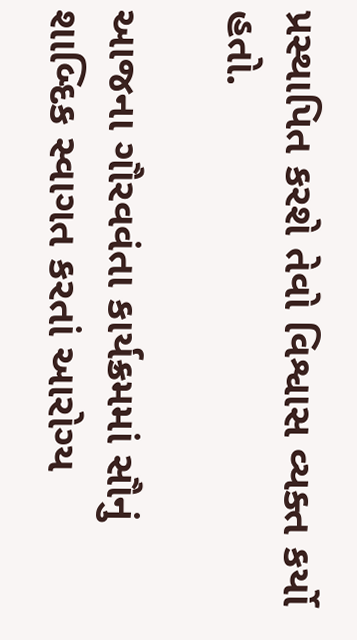પ્રસ્થાપિત કરશે તેવો વિશ્વાસ વ્યક્ત કર્યો હતો.

આજના ગૌરવવંતા કાર્યક્રમમાં સૌનું શાબ્દિક સ્વાગત કરતાં આરોગ્ય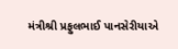મંત્રીશ્રી પ્રફુલભાઈ પાનસેરીયાએ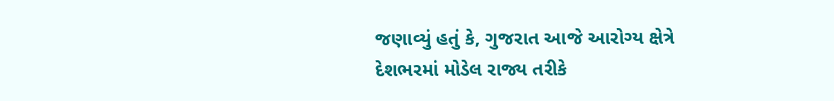જણાવ્યું હતું કે, ગુજરાત આજે આરોગ્ય ક્ષેત્રે દેશભરમાં મોડેલ રાજ્ય તરીકે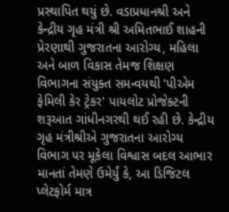પ્રસ્થાપિત થયું છે. વડાપ્રધાનશ્રી અને કેન્દ્રીય ગૃહ મંત્રી શ્રી અમિતભાઈ શાહની પ્રેરણાથી ગુજરાતના આરોગ્ય, મહિલા અને બાળ વિકાસ તેમજ શિક્ષણ વિભાગના સંયુક્ત સમન્વયથી 'પીએમ ફેમિલી કેર ટ્રેકર' પાયલોટ પ્રોજેક્ટની શરૂઆત ગાંધીનગરથી થઈ રહી છે. કેન્દ્રીય ગૃહ મંત્રીશ્રીએ ગુજરાતના આરોગ્ય વિભાગ પર મૂકેલા વિશ્વાસ બદલ આભાર માનતાં તેમણે ઉમેર્યું કે, આ ડિજિટલ પ્લેટફોર્મ માત્ર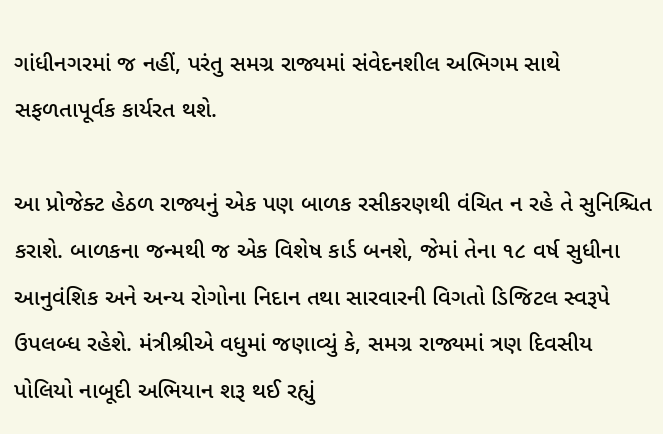ગાંધીનગરમાં જ નહીં, પરંતુ સમગ્ર રાજ્યમાં સંવેદનશીલ અભિગમ સાથે સફળતાપૂર્વક કાર્યરત થશે.

આ પ્રોજેક્ટ હેઠળ રાજ્યનું એક પણ બાળક રસીકરણથી વંચિત ન રહે તે સુનિશ્ચિત કરાશે. બાળકના જન્મથી જ એક વિશેષ કાર્ડ બનશે, જેમાં તેના ૧૮ વર્ષ સુધીના આનુવંશિક અને અન્ય રોગોના નિદાન તથા સારવારની વિગતો ડિજિટલ સ્વરૂપે ઉપલબ્ધ રહેશે. મંત્રીશ્રીએ વધુમાં જણાવ્યું કે, સમગ્ર રાજ્યમાં ત્રણ દિવસીય પોલિયો નાબૂદી અભિયાન શરૂ થઈ રહ્યું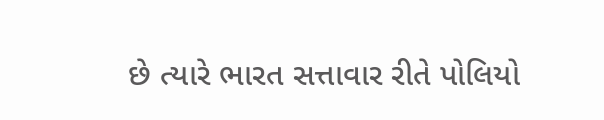છે ત્યારે ભારત સત્તાવાર રીતે પોલિયો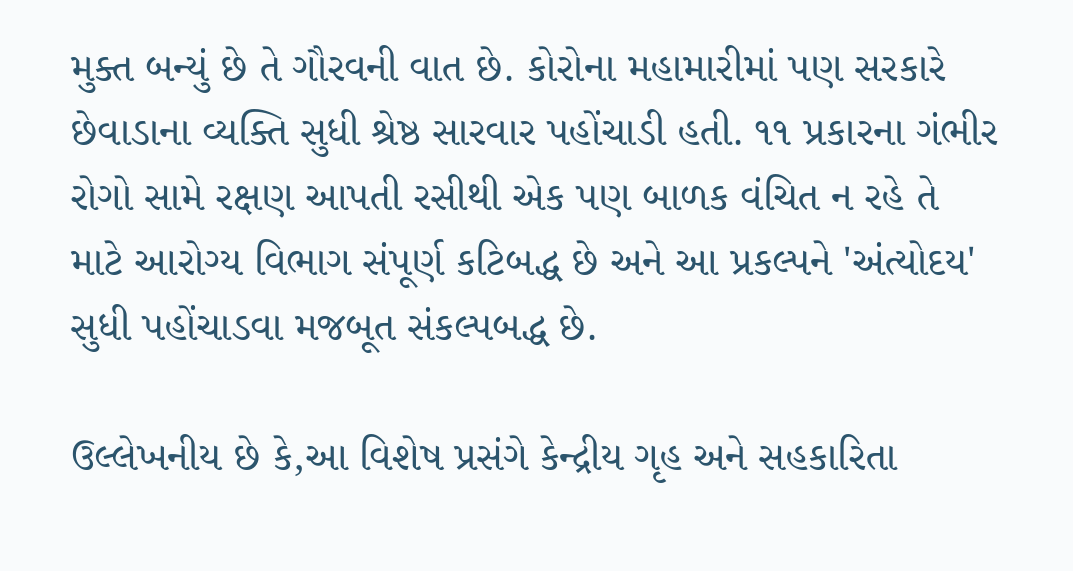મુક્ત બન્યું છે તે ગૌરવની વાત છે. કોરોના મહામારીમાં પણ સરકારે છેવાડાના વ્યક્તિ સુધી શ્રેષ્ઠ સારવાર પહોંચાડી હતી. ૧૧ પ્રકારના ગંભીર રોગો સામે રક્ષણ આપતી રસીથી એક પણ બાળક વંચિત ન રહે તે માટે આરોગ્ય વિભાગ સંપૂર્ણ કટિબદ્ધ છે અને આ પ્રકલ્પને 'અંત્યોદય' સુધી પહોંચાડવા મજબૂત સંકલ્પબદ્ધ છે.

ઉલ્લેખનીય છે કે,આ વિશેષ પ્રસંગે કેન્દ્રીય ગૃહ અને સહકારિતા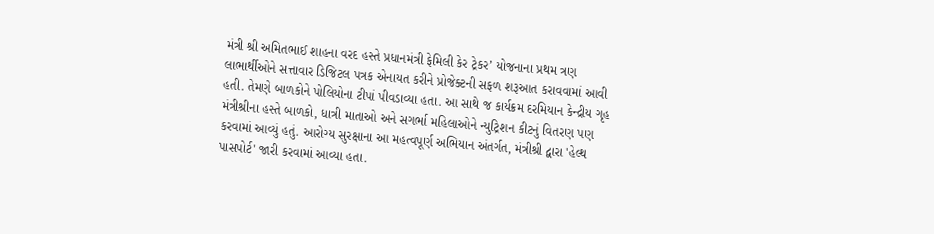મંત્રી શ્રી અમિતભાઈ શાહના વરદ હસ્તે પ્રધાનમંત્રી ફેમિલી કેર ટ્રેકર’ યોજનાના પ્રથમ ત્રણ લાભાર્થીઓને સત્તાવાર ડિજિટલ પત્રક એનાયત કરીને પ્રોજેક્ટની સફળ શરૂઆત કરાવવામાં આવી હતી. તેમણે બાળકોને પોલિયોના ટીપાં પીવડાવ્યા હતા. આ સાથે જ કાર્યક્રમ દરમિયાન કેન્દ્રીય ગૃહ મંત્રીશ્રીના હસ્તે બાળકો, ધાત્રી માતાઓ અને સગર્ભા મહિલાઓને ન્યુટ્રિશન કીટનું વિતરણ પણ કરવામાં આવ્યું હતું. આરોગ્ય સુરક્ષાના આ મહત્વપૂર્ણ અભિયાન અંતર્ગત, મંત્રીશ્રી દ્વારા 'હેલ્થ પાસપોર્ટ' જારી કરવામાં આવ્યા હતા.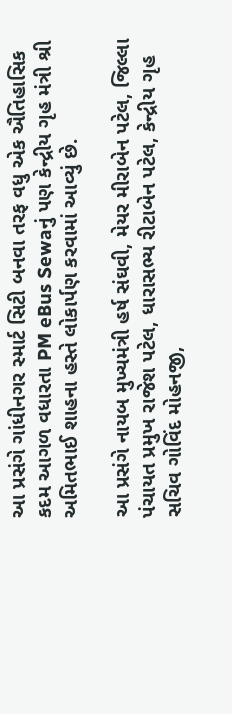આ પ્રસંગે ગાંધીનગર સ્માર્ટ સિટી બનવા તરફ વધુ એક ઐતિહાસિક કદમ આગળ વધારતા PM eBus Sewaનું પણ કેન્દ્રીય ગૃહ મંત્રી શ્રી અમિતભાઈ શાહના હસ્તે લોકાર્પણ કરવામાં આવ્યું છે.

આ પ્રસંગે નાયબ મુખ્યમંત્રી હર્ષ સંઘવી, મેયર મીરાબેન પટેલ, જિલ્લા પંચાયત પ્રમુખ રાજેશ પટેલ, ધારાસભ્ય રીટાબેન પટેલ, કેન્દ્રીય ગૃહ સચિવ ગોવિંદ મોહનજી,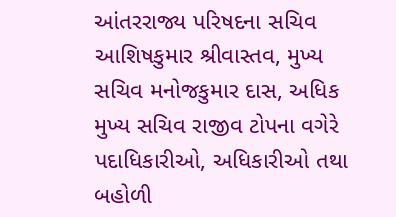આંતરરાજ્ય પરિષદના સચિવ આશિષકુમાર શ્રીવાસ્તવ, મુખ્ય સચિવ મનોજકુમાર દાસ, અધિક મુખ્ય સચિવ રાજીવ ટોપના વગેરે પદાધિકારીઓ, અધિકારીઓ તથા બહોળી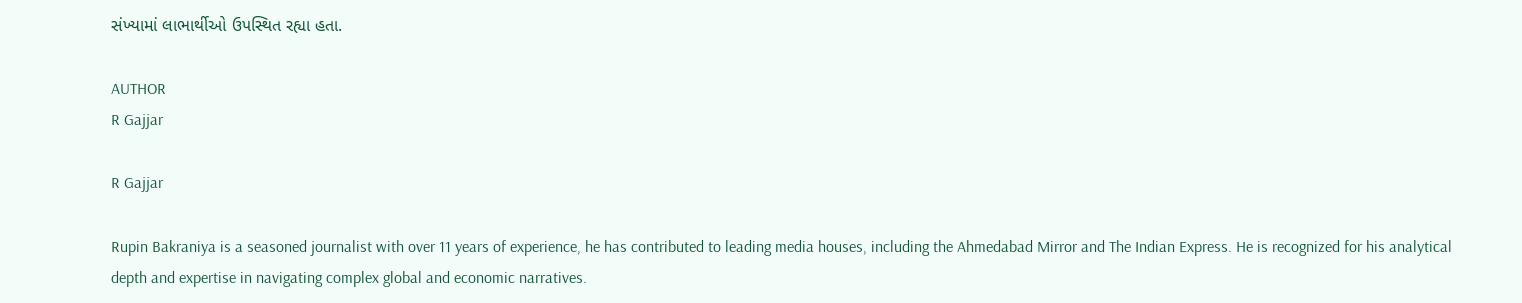સંખ્યામાં લાભાર્થીઓ ઉપસ્થિત રહ્યા હતા.

AUTHOR
R Gajjar

R Gajjar

Rupin Bakraniya is a seasoned journalist with over 11 years of experience, he has contributed to leading media houses, including the Ahmedabad Mirror and The Indian Express. He is recognized for his analytical depth and expertise in navigating complex global and economic narratives.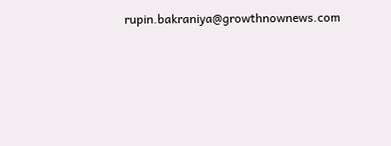rupin.bakraniya@growthnownews.com